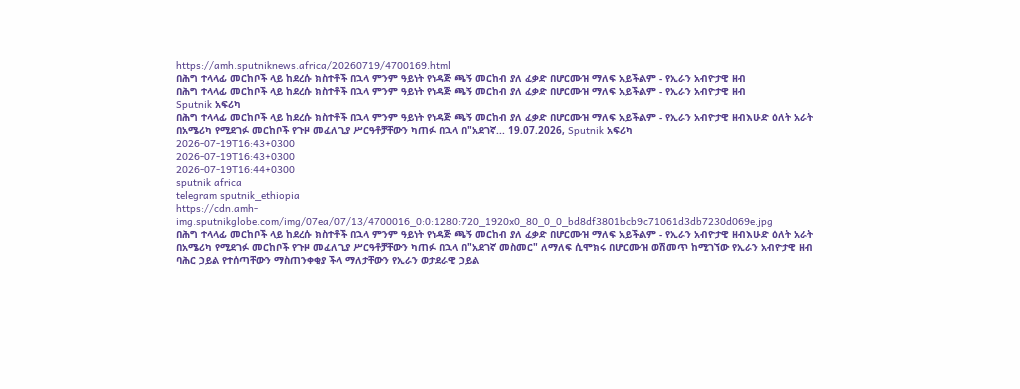https://amh.sputniknews.africa/20260719/4700169.html
በሕግ ተላላፊ መርከቦች ላይ ከደረሱ ክስተቶች በኋላ ምንም ዓይነት የነዳጅ ጫኝ መርከብ ያለ ፈቃድ በሆርሙዝ ማለፍ አይችልም - የኢራን አብዮታዊ ዘብ
በሕግ ተላላፊ መርከቦች ላይ ከደረሱ ክስተቶች በኋላ ምንም ዓይነት የነዳጅ ጫኝ መርከብ ያለ ፈቃድ በሆርሙዝ ማለፍ አይችልም - የኢራን አብዮታዊ ዘብ
Sputnik አፍሪካ
በሕግ ተላላፊ መርከቦች ላይ ከደረሱ ክስተቶች በኋላ ምንም ዓይነት የነዳጅ ጫኝ መርከብ ያለ ፈቃድ በሆርሙዝ ማለፍ አይችልም - የኢራን አብዮታዊ ዘብእሁድ ዕለት አራት በአሜሪካ የሚደገፉ መርከቦች የጉዞ መፈለጊያ ሥርዓቶቻቸውን ካጠፉ በኋላ በ"አደገኛ... 19.07.2026, Sputnik አፍሪካ
2026-07-19T16:43+0300
2026-07-19T16:43+0300
2026-07-19T16:44+0300
sputnik africa
telegram sputnik_ethiopia
https://cdn.amh-img.sputnikglobe.com/img/07ea/07/13/4700016_0:0:1280:720_1920x0_80_0_0_bd8df3801bcb9c71061d3db7230d069e.jpg
በሕግ ተላላፊ መርከቦች ላይ ከደረሱ ክስተቶች በኋላ ምንም ዓይነት የነዳጅ ጫኝ መርከብ ያለ ፈቃድ በሆርሙዝ ማለፍ አይችልም - የኢራን አብዮታዊ ዘብእሁድ ዕለት አራት በአሜሪካ የሚደገፉ መርከቦች የጉዞ መፈለጊያ ሥርዓቶቻቸውን ካጠፉ በኋላ በ"አደገኛ መስመር" ለማለፍ ሲሞክሩ በሆርሙዝ ወሽመጥ ከሚገኘው የኢራን አብዮታዊ ዘብ ባሕር ኃይል የተሰጣቸውን ማስጠንቀቂያ ችላ ማለታቸውን የኢራን ወታደራዊ ኃይል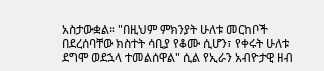አስታውቋል። "በዚህም ምክንያት ሁለቱ መርከቦች በደረሰባቸው ክስተት ሳቢያ የቆሙ ሲሆን፣ የቀሩት ሁለቱ ደግሞ ወደኋላ ተመልሰዋል" ሲል የኢራን አብዮታዊ ዘብ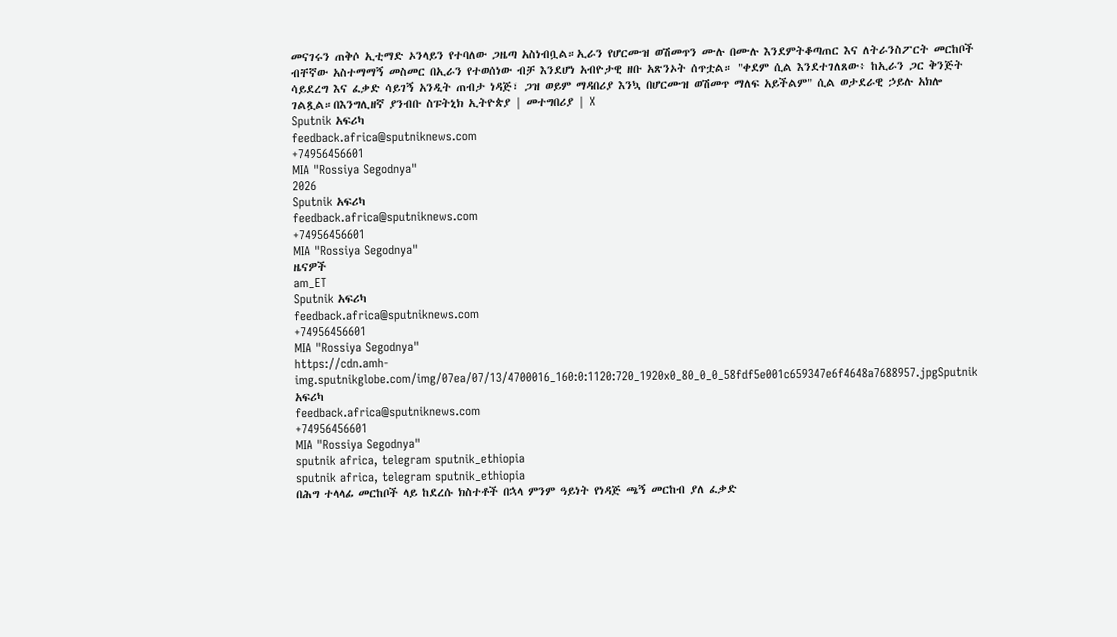መናገሩን ጠቅሶ ኢቲማድ ኦንላይን የተባለው ጋዜጣ አስነብቧል።ኢራን የሆርሙዝ ወሽመጥን ሙሉ በሙሉ እንደምትቆጣጠር እና ለትራንስፖርት መርከቦች ብቸኛው አስተማማኝ መስመር በኢራን የተወሰነው ብቻ እንደሆነ አብዮታዊ ዘቡ አጽንኦት ሰጥቷል። "ቀደም ሲል እንደተገለጸው፥ ከኢራን ጋር ቅንጅት ሳይደረግ እና ፈቃድ ሳይገኝ አንዲት ጠብታ ነዳጅ፣ ጋዝ ወይም ማዳበሪያ እንኳ በሆርሙዝ ወሽመጥ ማለፍ አይችልም" ሲል ወታደራዊ ኃይሉ አክሎ ገልጿል።በእንግሊዘኛ ያንብቡ ስፑትኒክ ኢትዮጵያ | መተግበሪያ | X
Sputnik አፍሪካ
feedback.africa@sputniknews.com
+74956456601
MIA "Rossiya Segodnya"
2026
Sputnik አፍሪካ
feedback.africa@sputniknews.com
+74956456601
MIA "Rossiya Segodnya"
ዜናዎች
am_ET
Sputnik አፍሪካ
feedback.africa@sputniknews.com
+74956456601
MIA "Rossiya Segodnya"
https://cdn.amh-img.sputnikglobe.com/img/07ea/07/13/4700016_160:0:1120:720_1920x0_80_0_0_58fdf5e001c659347e6f4648a7688957.jpgSputnik አፍሪካ
feedback.africa@sputniknews.com
+74956456601
MIA "Rossiya Segodnya"
sputnik africa, telegram sputnik_ethiopia
sputnik africa, telegram sputnik_ethiopia
በሕግ ተላላፊ መርከቦች ላይ ከደረሱ ክስተቶች በኋላ ምንም ዓይነት የነዳጅ ጫኝ መርከብ ያለ ፈቃድ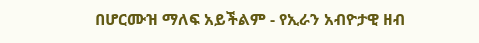በሆርሙዝ ማለፍ አይችልም - የኢራን አብዮታዊ ዘብ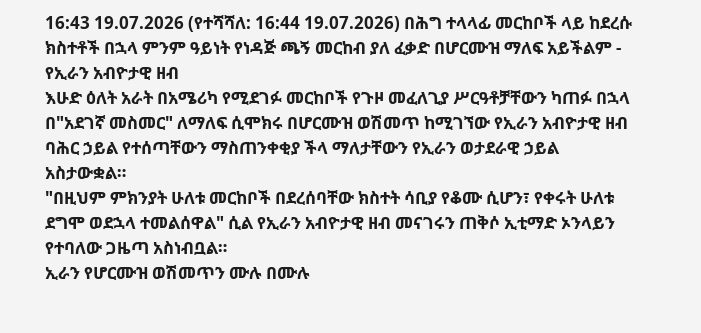16:43 19.07.2026 (የተሻሻለ: 16:44 19.07.2026) በሕግ ተላላፊ መርከቦች ላይ ከደረሱ ክስተቶች በኋላ ምንም ዓይነት የነዳጅ ጫኝ መርከብ ያለ ፈቃድ በሆርሙዝ ማለፍ አይችልም - የኢራን አብዮታዊ ዘብ
እሁድ ዕለት አራት በአሜሪካ የሚደገፉ መርከቦች የጉዞ መፈለጊያ ሥርዓቶቻቸውን ካጠፉ በኋላ በ"አደገኛ መስመር" ለማለፍ ሲሞክሩ በሆርሙዝ ወሽመጥ ከሚገኘው የኢራን አብዮታዊ ዘብ ባሕር ኃይል የተሰጣቸውን ማስጠንቀቂያ ችላ ማለታቸውን የኢራን ወታደራዊ ኃይል አስታውቋል።
"በዚህም ምክንያት ሁለቱ መርከቦች በደረሰባቸው ክስተት ሳቢያ የቆሙ ሲሆን፣ የቀሩት ሁለቱ ደግሞ ወደኋላ ተመልሰዋል" ሲል የኢራን አብዮታዊ ዘብ መናገሩን ጠቅሶ ኢቲማድ ኦንላይን የተባለው ጋዜጣ አስነብቧል።
ኢራን የሆርሙዝ ወሽመጥን ሙሉ በሙሉ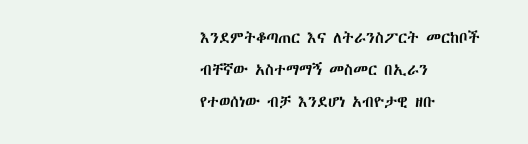እንደምትቆጣጠር እና ለትራንስፖርት መርከቦች ብቸኛው አስተማማኝ መስመር በኢራን የተወሰነው ብቻ እንደሆነ አብዮታዊ ዘቡ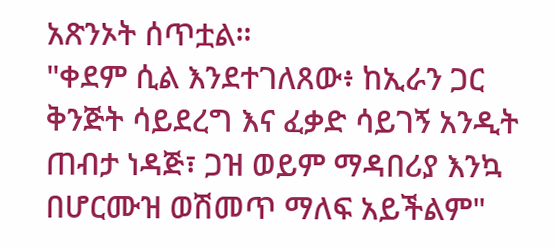አጽንኦት ሰጥቷል።
"ቀደም ሲል እንደተገለጸው፥ ከኢራን ጋር ቅንጅት ሳይደረግ እና ፈቃድ ሳይገኝ አንዲት ጠብታ ነዳጅ፣ ጋዝ ወይም ማዳበሪያ እንኳ በሆርሙዝ ወሽመጥ ማለፍ አይችልም"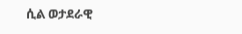ሲል ወታደራዊ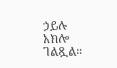ኃይሉ አክሎ ገልጿል።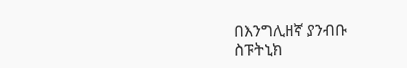በእንግሊዘኛ ያንብቡ
ስፑትኒክ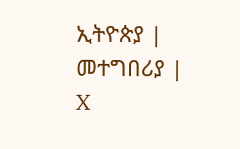ኢትዮጵያ | መተግበሪያ | X